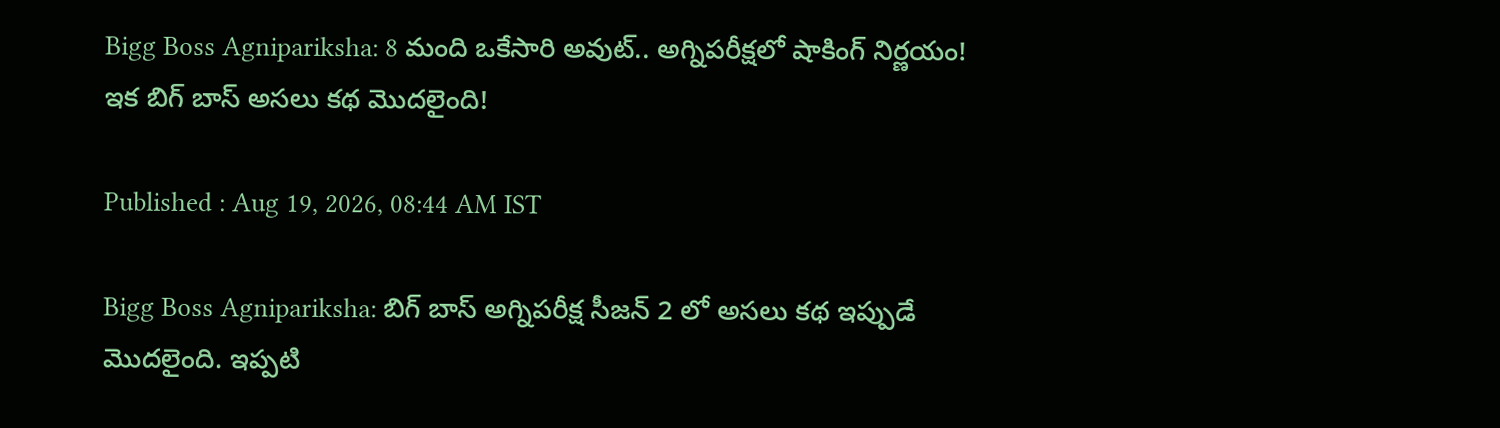Bigg Boss Agnipariksha: 8 మంది ఒకేసారి అవుట్.. అగ్నిపరీక్షలో షాకింగ్ నిర్ణయం! ఇక బిగ్ బాస్ అసలు కథ మొదలైంది!

Published : Aug 19, 2026, 08:44 AM IST

Bigg Boss Agnipariksha: బిగ్ బాస్ అగ్నిపరీక్ష సీజన్ 2 లో అసలు కథ ఇప్పుడే మొదలైంది. ఇప్పటి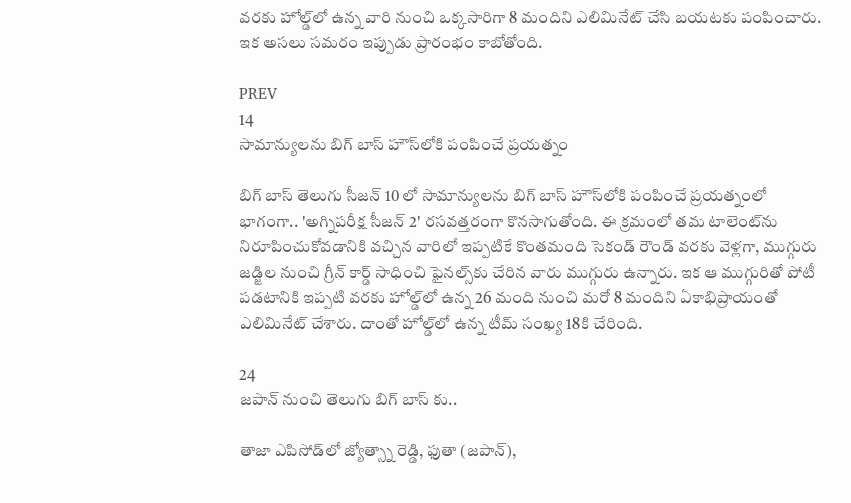వరకు హోల్డ్‌లో ఉన్న వారి నుంచి ఒక్కసారిగా 8 మందిని ఎలిమినేట్ చేసి బయటకు పంపించారు. ఇక అసలు సమరం ఇప్పుడు ప్రారంభం కాబోతోంది.

PREV
14
సామాన్యులను బిగ్ బాస్ హౌస్‌లోకి పంపించే ప్రయత్నం

బిగ్ బాస్ తెలుగు సీజన్ 10 లో సామాన్యులను బిగ్ బాస్ హౌస్‌లోకి పంపించే ప్రయత్నంలో భాగంగా.. 'అగ్నిపరీక్ష సీజన్ 2' రసవత్తరంగా కొనసాగుతోంది. ఈ క్రమంలో తమ టాలెంట్‌ను నిరూపించుకోవడానికి వచ్చిన వారిలో ఇప్పటికే కొంతమంది సెకండ్ రౌండ్ వరకు వెళ్లగా, ముగ్గురు జడ్జిల నుంచి గ్రీన్ కార్డ్ సాధించి ఫైనల్స్‌కు చేరిన వారు ముగ్గురు ఉన్నారు. ఇక ఆ ముగ్గురితో పోటీ పడటానికి ఇప్పటి వరకు హోల్డ్‌లో ఉన్న 26 మంది నుంచి మరో 8 మందిని ఏకాభిప్రాయంతో ఎలిమినేట్ చేశారు. దాంతో హోల్డ్‌లో ఉన్న టీమ్ సంఖ్య 18కి చేరింది.

24
జపాన్ నుంచి తెలుగు బిగ్ బాస్ కు..

తాజా ఎపిసోడ్‌లో జ్యోత్స్నా రెడ్డి, ఫుతా (జపాన్),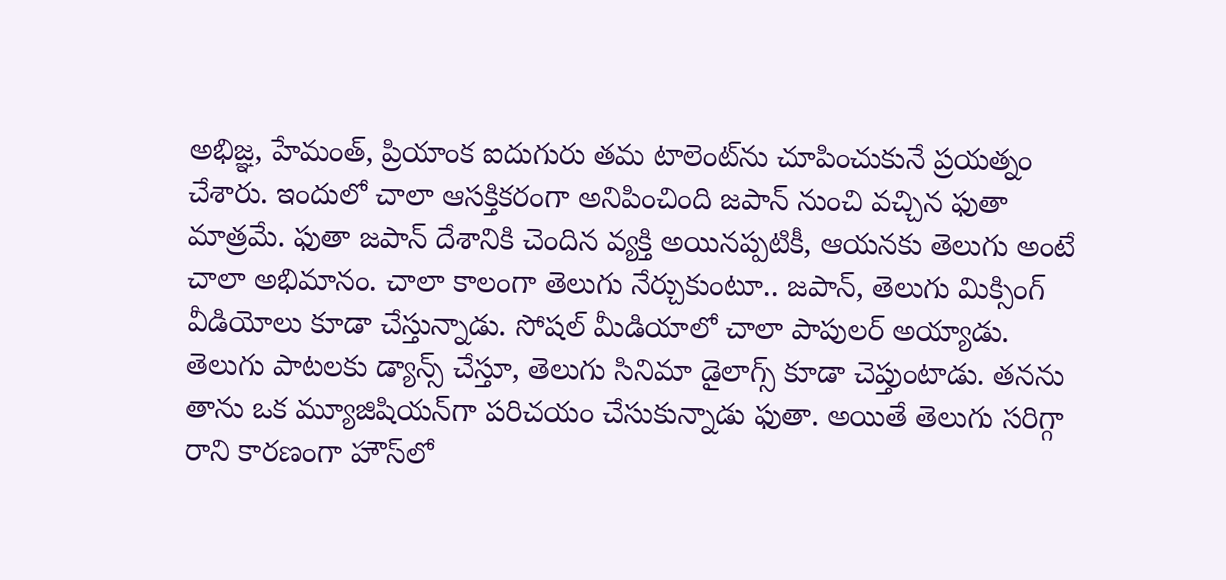అభిజ్ఞ, హేమంత్, ప్రియాంక ఐదుగురు తమ టాలెంట్‌ను చూపించుకునే ప్రయత్నం చేశారు. ఇందులో చాలా ఆసక్తికరంగా అనిపించింది జపాన్ నుంచి వచ్చిన ఫుతా మాత్రమే. ఫుతా జపాన్ దేశానికి చెందిన వ్యక్తి అయినప్పటికీ, ఆయనకు తెలుగు అంటే చాలా అభిమానం. చాలా కాలంగా తెలుగు నేర్చుకుంటూ.. జపాన్, తెలుగు మిక్సింగ్ వీడియోలు కూడా చేస్తున్నాడు. సోషల్ మీడియాలో చాలా పాపులర్ అయ్యాడు. తెలుగు పాటలకు డ్యాన్స్ చేస్తూ, తెలుగు సినిమా డైలాగ్స్ కూడా చెప్తుంటాడు. తనను తాను ఒక మ్యూజిషియన్‌గా పరిచయం చేసుకున్నాడు ఫుతా. అయితే తెలుగు సరిగ్గా రాని కారణంగా హౌస్‌లో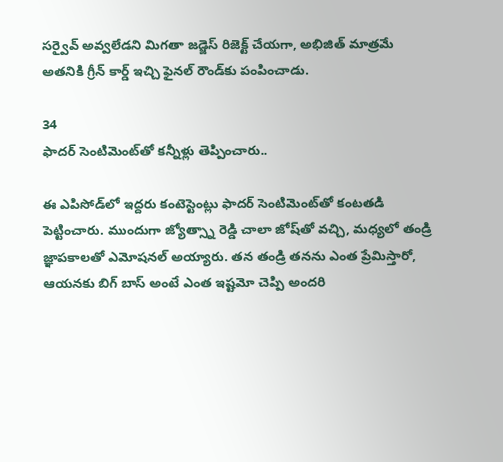సర్వైవ్ అవ్వలేడని మిగతా జడ్జెస్ రిజెక్ట్ చేయగా, అభిజిత్ మాత్రమే అతనికి గ్రీన్ కార్డ్ ఇచ్చి ఫైనల్ రౌండ్‌కు పంపించాడు.

34
ఫాదర్ సెంటిమెంట్‌తో కన్నీళ్లు తెప్పించారు..

ఈ ఎపిసోడ్‌లో ఇద్దరు కంటెస్టెంట్లు ఫాదర్ సెంటిమెంట్‌తో కంటతడి పెట్టించారు. ముందుగా జ్యోత్స్నా రెడ్డి చాలా జోష్‌తో వచ్చి, మధ్యలో తండ్రి జ్ఞాపకాలతో ఎమోషనల్ అయ్యారు. తన తండ్రి తనను ఎంత ప్రేమిస్తారో, ఆయనకు బిగ్ బాస్ అంటే ఎంత ఇష్టమో చెప్పి అందరి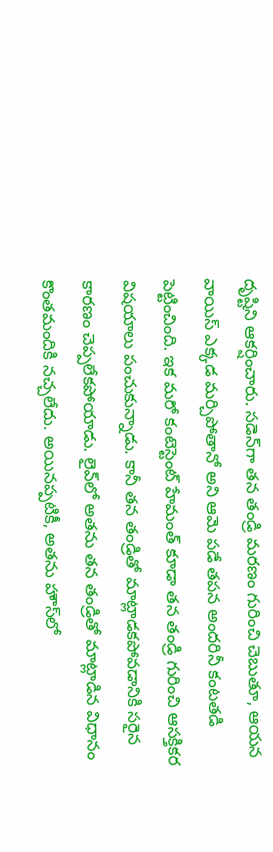దృష్టిని ఆకర్షించారు. సడెన్‌గా తన తండ్రి మరణం గురించి చెబుతూ, ఆయన వాయిస్ ఎక్కడ మర్చిపోతానో అని ఆమె పడే తపన అందరినీ కంటతడి పెట్టించింది. ఇక మరో కంటెస్టెంట్ హేమంత్ కూడా తన తండ్రి గురించి ఆసక్తికర విషయాలు పంచుకున్నాడు. కానీ తన తండ్రితో మాట్లాడకపోవడానికి సరైన కారణం చెప్పలేకపోయాడు. లైవ్‌లో అతను తన తండ్రితో మాట్లాడిన విధానం కొంతమందికి నచ్చలేదు. అయినప్పటికీ, అతను హౌస్‌లో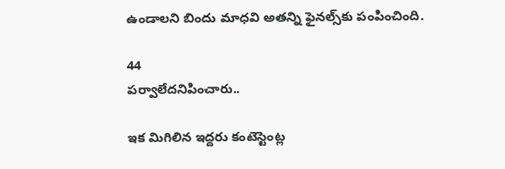ఉండాలని బిందు మాధవి అతన్ని ఫైనల్స్‌కు పంపించింది.

44
పర్వాలేదనిపించారు..

ఇక మిగిలిన ఇద్దరు కంటెస్టెంట్ల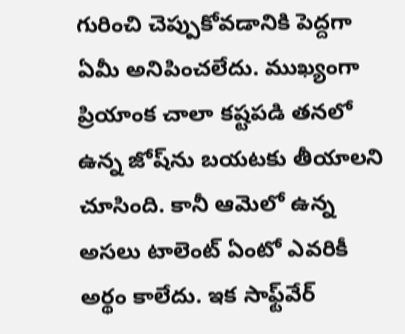గురించి చెప్పుకోవడానికి పెద్దగా ఏమీ అనిపించలేదు. ముఖ్యంగా ప్రియాంక చాలా కష్టపడి తనలో ఉన్న జోష్‌ను బయటకు తీయాలని చూసింది. కానీ ఆమెలో ఉన్న అసలు టాలెంట్ ఏంటో ఎవరికీ అర్థం కాలేదు. ఇక సాఫ్ట్‌వేర్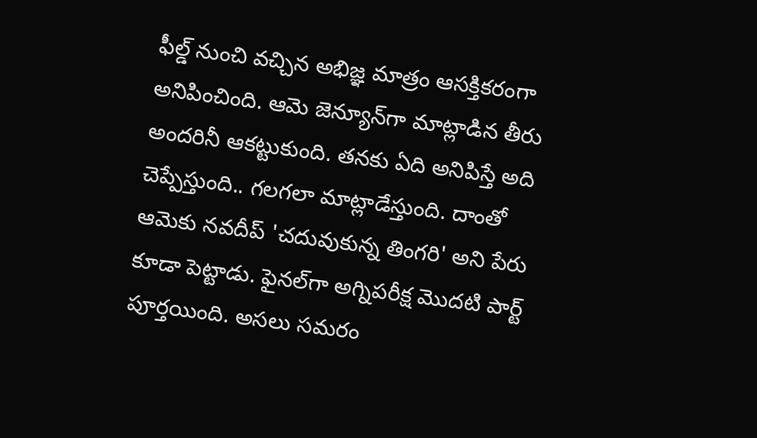ఫీల్డ్ నుంచి వచ్చిన అభిజ్ఞ మాత్రం ఆసక్తికరంగా అనిపించింది. ఆమె జెన్యూన్‌గా మాట్లాడిన తీరు అందరినీ ఆకట్టుకుంది. తనకు ఏది అనిపిస్తే అది చెప్పేస్తుంది.. గలగలా మాట్లాడేస్తుంది. దాంతో ఆమెకు నవదీప్ 'చదువుకున్న తింగరి' అని పేరు కూడా పెట్టాడు. ఫైనల్‌గా అగ్నిపరీక్ష మొదటి పార్ట్ పూర్తయింది. అసలు సమరం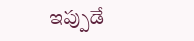ఇప్పుడే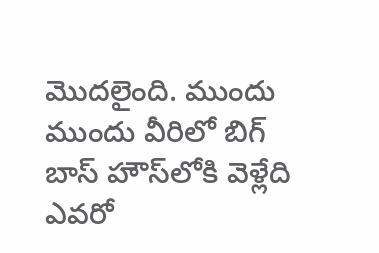మొదలైంది. ముందు ముందు వీరిలో బిగ్ బాస్ హౌస్‌లోకి వెళ్లేది ఎవరో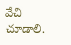వేచి చూడాలి.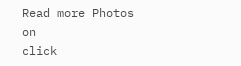Read more Photos on
click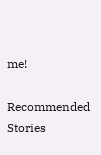me!

Recommended Stories